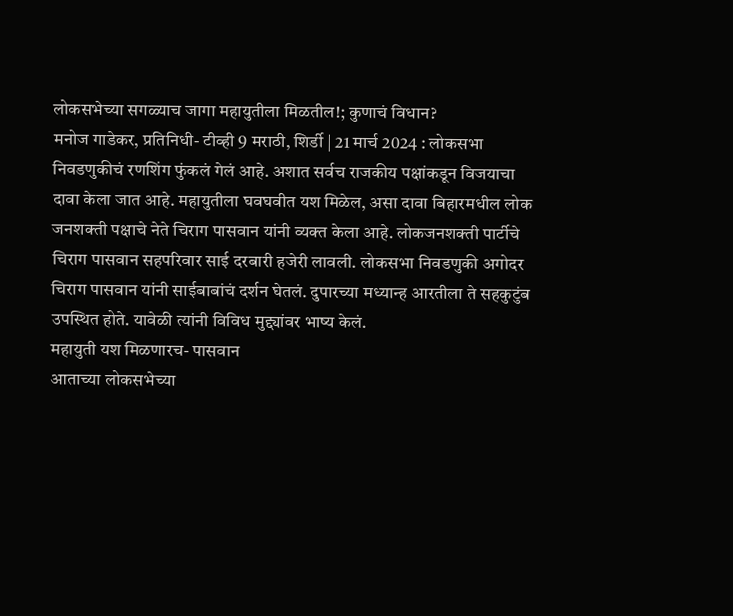लोकसभेच्या सगळ्याच जागा महायुतीला मिळतील!; कुणाचं विधान?
मनोज गाडेकर, प्रतिनिधी- टीव्ही 9 मराठी, शिर्डी | 21 मार्च 2024 : लोकसभा निवडणुकीचं रणशिंग फुंकलं गेलं आहे. अशात सर्वच राजकीय पक्षांकडून विजयाचा दावा केला जात आहे. महायुतीला घवघवीत यश मिळेल, असा दावा बिहारमधील लोक जनशक्ती पक्षाचे नेते चिराग पासवान यांनी व्यक्त केला आहे. लोकजनशक्ती पार्टीचे चिराग पासवान सहपरिवार साई दरबारी हजेरी लावली. लोकसभा निवडणुकी अगोदर चिराग पासवान यांनी साईबाबांचं दर्शन घेतलं. दुपारच्या मध्यान्ह आरतीला ते सहकुटुंब उपस्थित होते. यावेळी त्यांनी विविध मुद्द्यांवर भाष्य केलं.
महायुती यश मिळणारच- पासवान
आताच्या लोकसभेच्या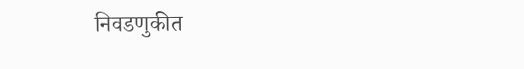निवडणुकीत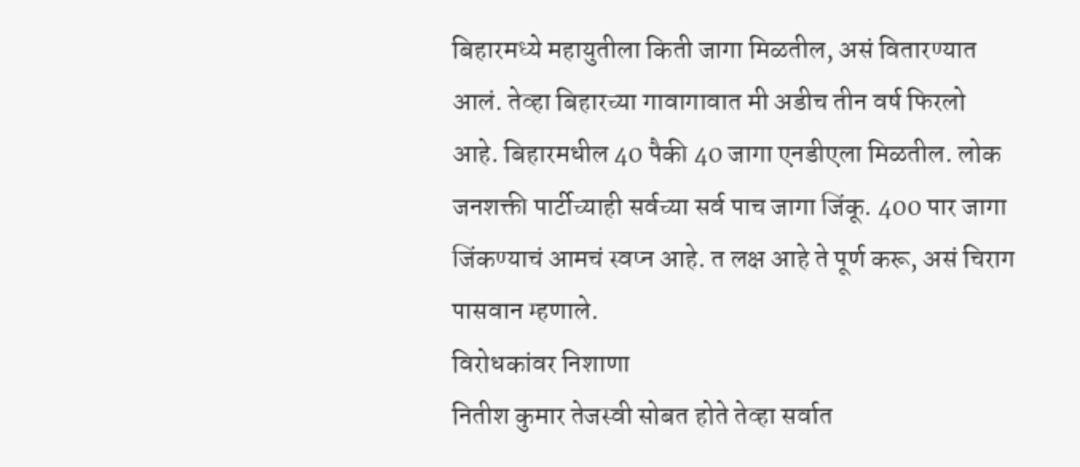बिहारमध्ये महायुतीला किती जागा मिळतील, असं वितारण्यात आलं. तेव्हा बिहारच्या गावागावात मी अडीच तीन वर्ष फिरलो आहे. बिहारमधील 40 पैकी 40 जागा एनडीएला मिळतील. लोक जनशक्ती पार्टीच्याही सर्वच्या सर्व पाच जागा जिंकू. 400 पार जागा जिंकण्याचं आमचं स्वप्न आहे. त लक्ष आहे ते पूर्ण करू, असं चिराग पासवान म्हणाले.
विरोधकांवर निशाणा
नितीश कुमार तेजस्वी सोबत होते तेव्हा सर्वात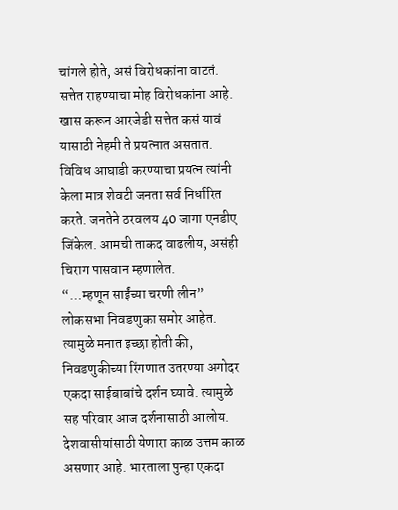चांगले होते, असं विरोधकांना वाटतं. सत्तेत राहण्याचा मोह विरोधकांना आहे. खास करून आरजेडी सत्तेत कसं यावं यासाठी नेहमी ते प्रयत्नात असतात. विविध आघाडी करण्याचा प्रयत्न त्यांनी केला मात्र शेवटी जनता सर्व निर्धारित करते. जनतेने ठरवलय 40 जागा एनडीए जिंकेल. आमची ताकद वाढलीय, असंही चिराग पासवान म्हणालेत.
“…म्हणून साईंच्या चरणी लीन”
लोकसभा निवडणुका समोर आहेत. त्यामुळे मनात इच्छा होती की, निवडणुकीच्या रिंगणात उतरण्या अगोदर एकदा साईबाबांचे दर्शन घ्यावे. त्यामुळे सह परिवार आज दर्शनासाठी आलोय. देशवासीयांसाठी येणारा काळ उत्तम काळ असणार आहे. भारताला पुन्हा एकदा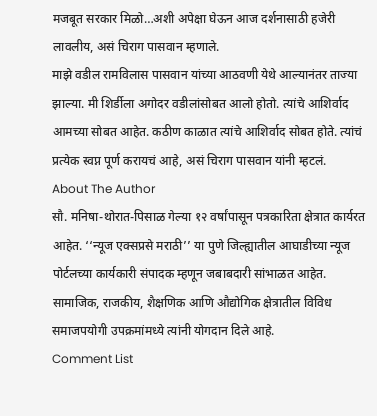मजबूत सरकार मिळो…अशी अपेक्षा घेऊन आज दर्शनासाठी हजेरी लावलीय, असं चिराग पासवान म्हणाले.
माझे वडील रामविलास पासवान यांच्या आठवणी येथे आल्यानंतर ताज्या झाल्या. मी शिर्डीला अगोदर वडीलांसोबत आलो होतो. त्यांचे आशिर्वाद आमच्या सोबत आहेत. कठीण काळात त्यांचे आशिर्वाद सोबत होते. त्यांचं प्रत्येक स्वप्न पूर्ण करायचं आहे, असं चिराग पासवान यांनी म्हटलं.
About The Author
सौ. मनिषा-थोरात-पिसाळ गेल्या १२ वर्षांपासून पत्रकारिता क्षेत्रात कार्यरत आहेत. ‘‘न्यूज एक्सप्रसे मराठी’’ या पुणे जिल्ह्यातील आघाडीच्या न्यूज पोर्टलच्या कार्यकारी संपादक म्हणून जबाबदारी सांभाळत आहेत. सामाजिक, राजकीय, शैक्षणिक आणि औद्योगिक क्षेत्रातील विविध समाजपयोगी उपक्रमांमध्ये त्यांनी योगदान दिले आहे.
Comment List